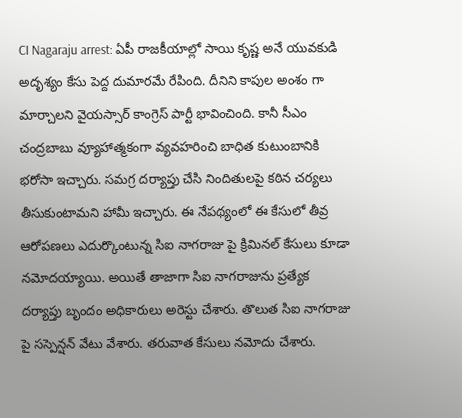CI Nagaraju arrest: ఏపీ రాజకీయాల్లో సాయి కృష్ణ అనే యువకుడి అదృశ్యం కేసు పెద్ద దుమారమే రేపింది. దీనిని కాపుల అంశం గా మార్చాలని వైయస్సార్ కాంగ్రెస్ పార్టీ భావించింది. కానీ సీఎం చంద్రబాబు వ్యూహాత్మకంగా వ్యవహరించి బాధిత కుటుంబానికి భరోసా ఇచ్చారు. సమగ్ర దర్యాప్తు చేసి నిందితులపై కఠిన చర్యలు తీసుకుంటామని హామీ ఇచ్చారు. ఈ నేపథ్యంలో ఈ కేసులో తీవ్ర ఆరోపణలు ఎదుర్కొంటున్న సిఐ నాగరాజు పై క్రిమినల్ కేసులు కూడా నమోదయ్యాయి. అయితే తాజాగా సిఐ నాగరాజును ప్రత్యేక దర్యాప్తు బృందం అధికారులు అరెస్టు చేశారు. తొలుత సిఐ నాగరాజు పై సస్పెన్షన్ వేటు వేశారు. తరువాత కేసులు నమోదు చేశారు.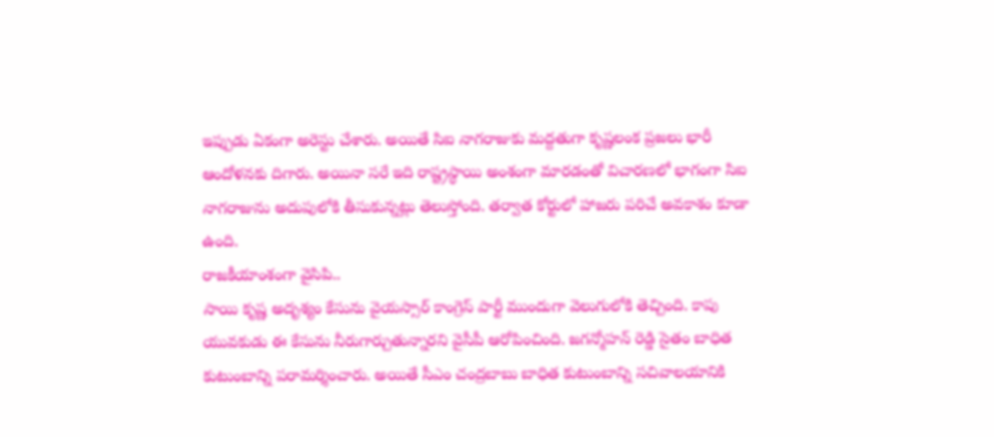ఇప్పుడు ఏకంగా అరెస్టు చేశారు. అయితే సిఐ నాగరాజుకు మద్దతుగా కృష్ణలంక ప్రజలు భారీ ఆందోళనకు దిగారు. అయినా సరే ఇది రాష్ట్రస్థాయి అంశంగా మారడంతో విచారణలో భాగంగా సిఐ నాగరాజును అదుపులోకి తీసుకున్నట్లు తెలుస్తోంది. తర్వాత కోర్టులో హాజరు పరిచే అవకాశం కూడా ఉంది.
రాజకీయాంశంగా వైసిపి..
సాయి కృష్ణ అదృశ్యం కేసును వైయస్సార్ కాంగ్రెస్ పార్టీ ముందుగా వెలుగులోకి తెచ్చింది. కాపు యువకుడు ఈ కేసును నీరుగార్చుతున్నారని వైసీపీ ఆరోపించింది. జగన్మోహన్ రెడ్డి సైతం బాధిత కుటుంబాన్ని పరామర్శించారు. అయితే సీఎం చంద్రబాబు బాధిత కుటుంబాన్ని సచివాలయానికి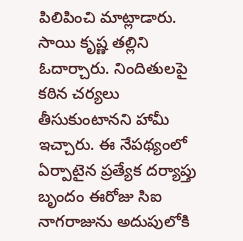పిలిపించి మాట్లాడారు. సాయి కృష్ణ తల్లిని ఓదార్చారు. నిందితులపై కఠిన చర్యలు తీసుకుంటానని హామీ ఇచ్చారు. ఈ నేపథ్యంలో ఏర్పాటైన ప్రత్యేక దర్యాప్తు బృందం ఈరోజు సిఐ నాగరాజును అదుపులోకి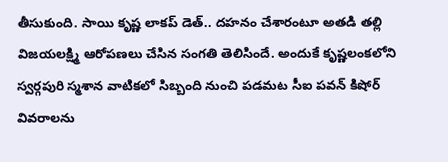తీసుకుంది. సాయి కృష్ణ లాకప్ డెత్.. దహనం చేశారంటూ అతడి తల్లి విజయలక్ష్మి ఆరోపణలు చేసిన సంగతి తెలిసిందే. అందుకే కృష్ణలంకలోని స్వర్గపురి స్మశాన వాటికలో సిబ్బంది నుంచి పడమట సీఐ పవన్ కిషోర్ వివరాలను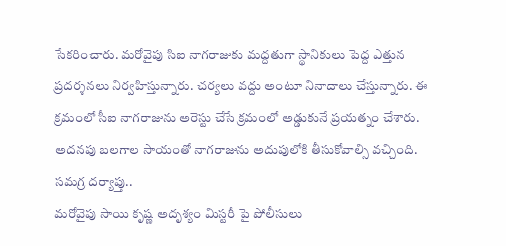సేకరించారు. మరోవైపు సిఐ నాగరాజుకు మద్దతుగా స్థానికులు పెద్ద ఎత్తున ప్రదర్శనలు నిర్వహిస్తున్నారు. చర్యలు వద్దు అంటూ నినాదాలు చేస్తున్నారు. ఈ క్రమంలో సీఐ నాగరాజును అరెస్టు చేసే క్రమంలో అడ్డుకునే ప్రయత్నం చేశారు. అదనపు బలగాల సాయంతో నాగరాజును అదుపులోకి తీసుకోవాల్సి వచ్చింది.
సమగ్ర దర్యాప్తు..
మరోవైపు సాయి కృష్ణ అదృశ్యం మిస్టరీ పై పోలీసులు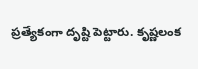ప్రత్యేకంగా దృష్టి పెట్టారు. కృష్ణలంక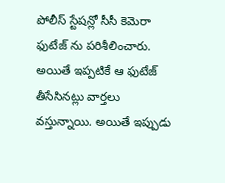పోలీస్ స్టేషన్లో సీసీ కెమెరా ఫుటేజ్ ను పరిశీలించారు. అయితే ఇప్పటికే ఆ ఫుటేజ్ తీసేసినట్లు వార్తలు వస్తున్నాయి. అయితే ఇప్పుడు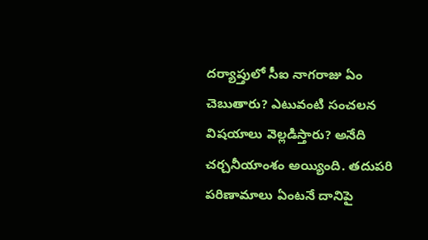దర్యాప్తులో సీఐ నాగరాజు ఏం చెబుతారు? ఎటువంటి సంచలన విషయాలు వెల్లడిస్తారు? అనేది చర్చనీయాంశం అయ్యింది. తదుపరి పరిణామాలు ఏంటనే దానిపై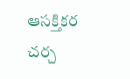ఆసక్తికర చర్చ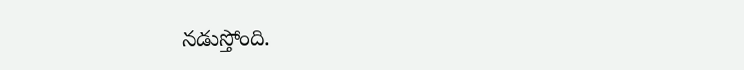నడుస్తోంది.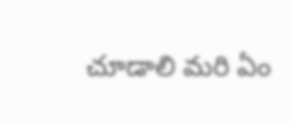చూడాలి మరి ఏం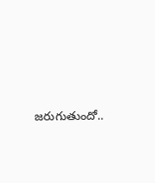జరుగుతుందో..